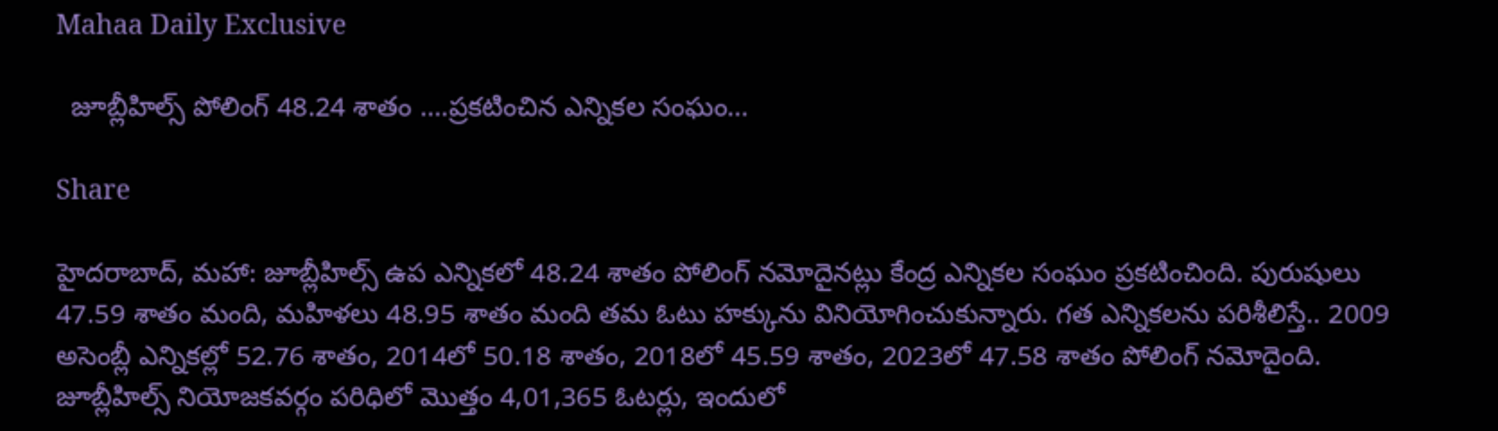Mahaa Daily Exclusive

  జూబ్లీహిల్స్ పోలింగ్ 48.24 శాతం ….ప్రకటించిన ఎన్నిక‌ల సంఘం…

Share

హైదరాబాద్, మహా: జూబ్లీహిల్స్ ఉప ఎన్నిక‌లో 48.24 శాతం పోలింగ్ న‌మోదైన‌ట్లు కేంద్ర ఎన్నిక‌ల సంఘం ప్ర‌క‌టించింది. పురుషులు 47.59 శాతం మంది, మ‌హిళ‌లు 48.95 శాతం మంది త‌మ ఓటు హ‌క్కును వినియోగించుకున్నారు. గ‌త ఎన్నిక‌ల‌ను ప‌రిశీలిస్తే.. 2009 అసెంబ్లీ ఎన్నిక‌ల్లో 52.76 శాతం, 2014లో 50.18 శాతం, 2018లో 45.59 శాతం, 2023లో 47.58 శాతం పోలింగ్ న‌మోదైంది. జూబ్లీహిల్స్ నియోజ‌క‌వ‌ర్గం ప‌రిధిలో మొత్తం 4,01,365 ఓట‌ర్లు, ఇందులో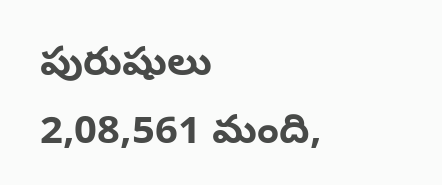పురుషులు 2,08,561 మంది,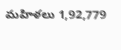మ‌హిళ‌లు 1,92,779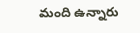మంది ఉన్నారు